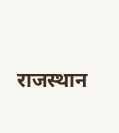राजस्थान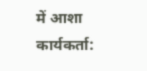में आशा कार्यकर्ता: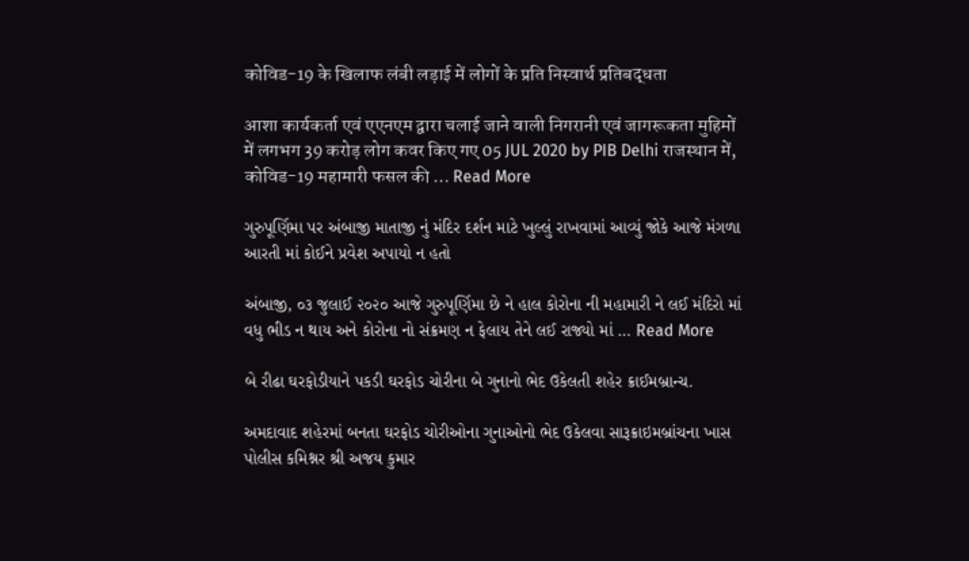कोविड-19 के खिलाफ लंबी लड़ाई में लोगों के प्रति निस्वार्थ प्रतिबद्धता

आशा कार्यकर्ता एवं एएनएम द्वारा चलाई जाने वाली निगरानी एवं जागरूकता मुहिमों में लगभग 39 करोड़ लोग कवर किए गए 05 JUL 2020 by PIB Delhi राजस्थान में, कोविड-19 महामारी फसल की … Read More

ગુરુપૂર્ણિમા પર અંબાજી માતાજી નું મંદિર દર્શન માટે ખુલ્લું રાખવામાં આવ્યું જોકે આજે મંગળા આરતી માં કોઈને પ્રવેશ અપાયો ન હતો

અંબાજી, ૦૩ જુલાઈ ૨૦૨૦ આજે ગુરુપૂર્ણિમા છે ને હાલ કોરોના ની મહામારી ને લઈ મંદિરો માં વધુ ભીડ ન થાય અને કોરોના નો સંક્રમણ ન ફેલાય તેને લઈ રાજ્યો માં … Read More

બે રીઢા ઘરફોડીયાને પકડી ઘરફોડ ચોરીના બે ગુનાનો ભેદ ઉકેલતી શહેર ક્રાઈમબ્રાન્ચ.

અમદાવાદ શહેરમાં બનતા ઘરફોડ ચોરીઓના ગુનાઓનો ભેદ ઉકેલવા સારૂક્રાઇમબ્રાંચના ખાસ પોલીસ કમિશ્નર શ્રી અજય કુમાર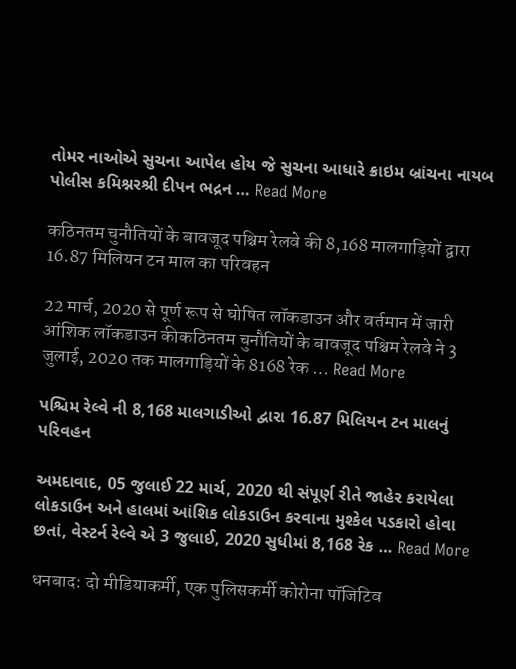તોમર નાઓએ સુચના આપેલ હોય જે સુચના આધારે ક્રાઇમ બ્રાંચના નાયબ પોલીસ કમિશ્નરશ્રી દીપન ભદ્રન … Read More

कठिनतम चुनौतियों के बावजूद पश्चिम रेलवे की 8,168 मालगाड़ियों द्वारा 16.87 मिलियन टन माल का परिवहन

22 मार्च, 2020 से पूर्ण रूप से घोषित लॉकडाउन और वर्तमान में जारी आंशिक लॉकडाउन कीकठिनतम चुनौतियों के बावजूद पश्चिम रेलवे ने 3 जुलाई, 2020 तक मालगाड़ियों के 8168 रेक … Read More

પશ્ચિમ રેલ્વે ની 8,168 માલગાડીઓ દ્વારા 16.87 મિલિયન ટન માલનું પરિવહન

અમદાવાદ, 05 જુલાઈ 22 માર્ચ, 2020 થી સંપૂર્ણ રીતે જાહેર કરાયેલા લોકડાઉન અને હાલમાં આંશિક લોકડાઉન કરવાના મુશ્કેલ પડકારો હોવા છતાં, વેસ્ટર્ન રેલ્વે એ 3 જુલાઈ, 2020 સુધીમાં 8,168 રેક … Read More

धनबाद: दो मीडियाकर्मी, एक पुलिसकर्मी कोरोना पॉजिटिव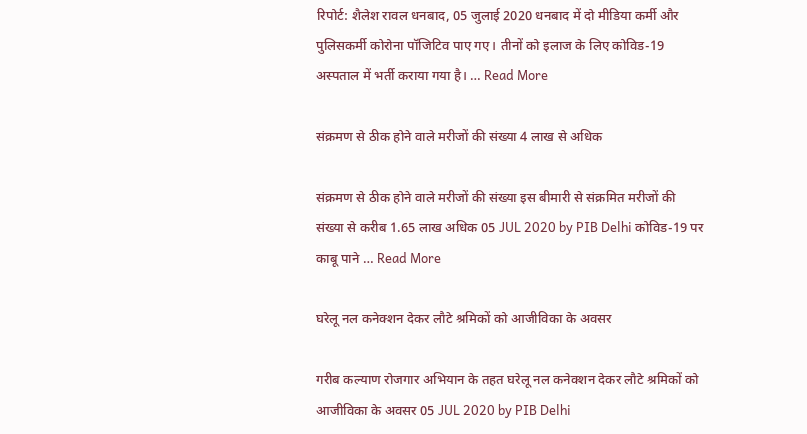रिपोर्ट: शैलेश रावल धनबाद, 05 जुलाई 2020 धनबाद में दो मीडिया कर्मी और पुलिसकर्मी कोरोना पॉजिटिव पाए गए। तीनों को इलाज के लिए कोविड-19 अस्पताल में भर्ती कराया गया है। … Read More

संक्रमण से ठीक होने वाले मरीजों की संख्या 4 लाख से अधिक

संक्रमण से ठीक होने वाले मरीजों की संख्या इस बीमारी से संक्रमित मरीजों की संख्या से करीब 1.65 लाख अधिक 05 JUL 2020 by PIB Delhi कोविड-19 पर काबू पाने … Read More

घरेलू नल कनेक्शन देकर लौटे श्रमिकों को आजीविका के अवसर

गरीब कल्याण रोजगार अभियान के तहत घरेलू नल कनेक्शन देकर लौटे श्रमिकों को आजीविका के अवसर 05 JUL 2020 by PIB Delhi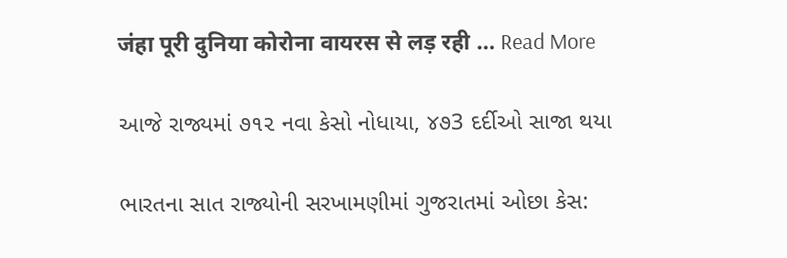जंहा पूरी दुनिया कोरोना वायरस से लड़ रही … Read More

આજે રાજ્યમાં ૭૧૨ નવા કેસો નોધાયા, ૪૭3 દર્દીઓ સાજા થયા

ભારતના સાત રાજ્યોની સરખામણીમાં ગુજરાતમાં ઓછા કેસ: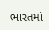ભારતમાં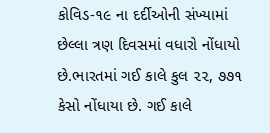કોવિડ-૧૯ ના દર્દીઓની સંખ્યામાં છેલ્લા ત્રણ દિવસમાં વધારો નોંધાયો છે.ભારતમાં ગઈ કાલે કુલ ૨૨, ૭૭૧ કેસો નોંધાયા છે. ગઈ કાલે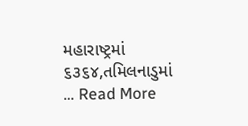મહારાષ્ટ્રમાં ૬૩૬૪,તમિલનાડુમાં … Read More